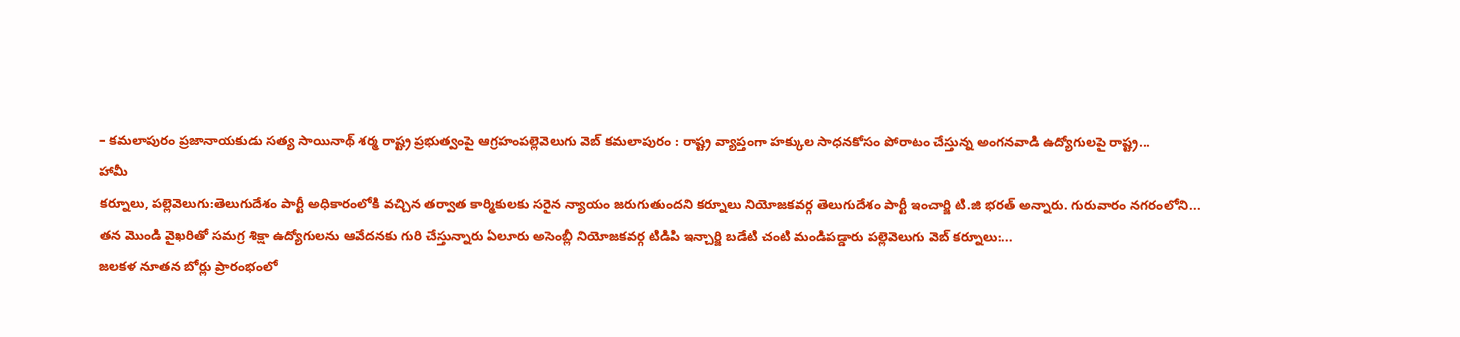– కమలాపురం ప్రజానాయకుడు సత్య సాయినాథ్ శర్మ రాష్ట్ర ప్రభుత్వంపై ఆగ్రహంపల్లెవెలుగు వెబ్ కమలాపురం : రాష్ట్ర వ్యాప్తంగా హక్కుల సాధనకోసం పోరాటం చేస్తున్న అంగనవాడి ఉద్యోగులపై రాష్ట్ర...
హామీ
కర్నూలు, పల్లెవెలుగు:తెలుగుదేశం పార్టీ అధికారంలోకి వచ్చిన తర్వాత కార్మికులకు సరైన న్యాయం జరుగుతుందని కర్నూలు నియోజకవర్గ తెలుగుదేశం పార్టీ ఇంచార్జి టి.జి భరత్ అన్నారు. గురువారం నగరంలోని...
తన మొండి వైఖరితో సమగ్ర శిక్షా ఉద్యోగులను ఆవేదనకు గురి చేస్తున్నారు ఏలూరు అసెంబ్లీ నియోజకవర్గ టిడిపి ఇన్చార్జి బడేటి చంటి మండిపడ్డారు పల్లెవెలుగు వెబ్ కర్నూలు:...
జలకళ నూతన బోర్లు ప్రారంభంలో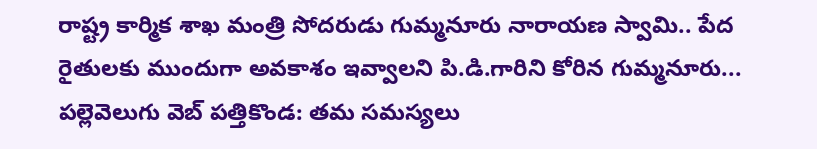రాష్ట్ర కార్మిక శాఖ మంత్రి సోదరుడు గుమ్మనూరు నారాయణ స్వామి.. పేద రైతులకు ముందుగా అవకాశం ఇవ్వాలని పి.డి.గారిని కోరిన గుమ్మనూరు...
పల్లెవెలుగు వెబ్ పత్తికొండ: తమ సమస్యలు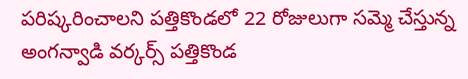పరిష్కరించాలని పత్తికొండలో 22 రోజులుగా సమ్మె చేస్తున్న అంగన్వాడి వర్కర్స్ పత్తికొండ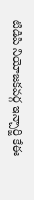టిడిపి నియోజకవర్గ ఇన్చార్జి కేఈ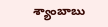శ్యాంబాబు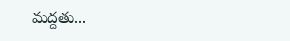మద్దతు...